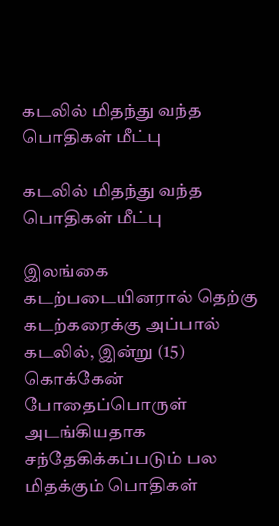கடலில் மிதந்து வந்த பொதிகள் மீட்பு

கடலில் மிதந்து வந்த பொதிகள் மீட்பு

இலங்கை கடற்படையினரால் தெற்கு கடற்கரைக்கு அப்பால் கடலில், இன்று (15) கொக்கேன் போதைப்பொருள் அடங்கியதாக சந்தேகிக்கப்படும் பல மிதக்கும் பொதிகள்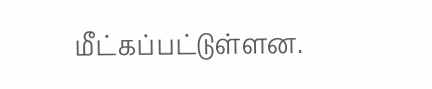மீட்கப்பட்டுள்ளன.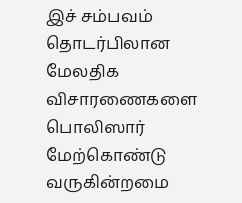இச் சம்பவம் தொடர்பிலான மேலதிக விசாரணைகளை பொலிஸார் மேற்கொண்டு வருகின்றமை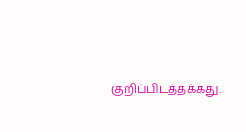குறிப்பிடத்தக்கது.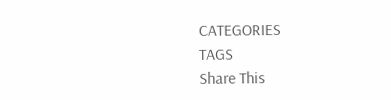CATEGORIES
TAGS
Share This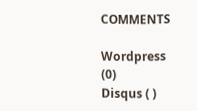COMMENTS

Wordpress (0)
Disqus ( )